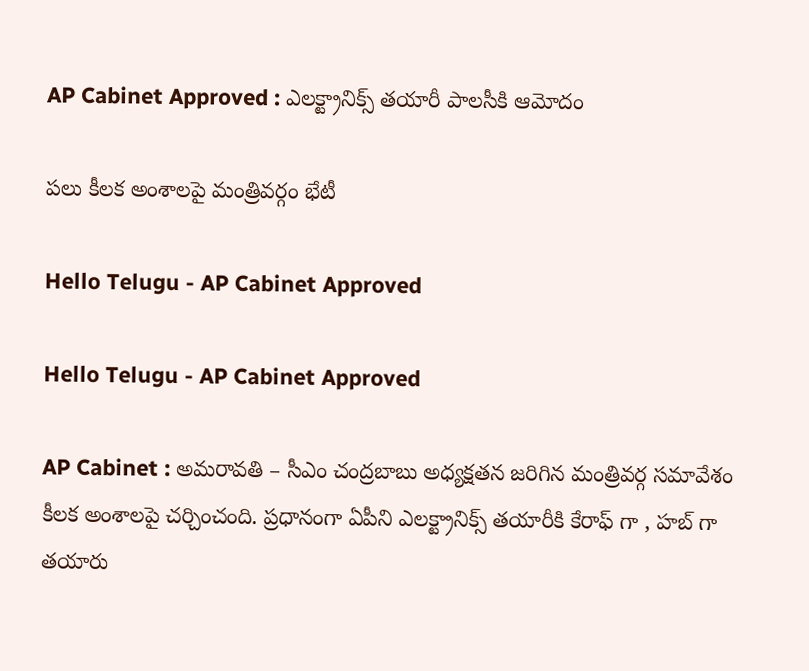AP Cabinet Approved : ఎలక్ట్రానిక్స్ తయారీ పాలసీకి ఆమోదం

ప‌లు కీల‌క అంశాల‌పై మంత్రివ‌ర్గం భేటీ

Hello Telugu - AP Cabinet Approved

Hello Telugu - AP Cabinet Approved

AP Cabinet : అమ‌రావ‌తి – సీఎం చంద్రబాబు అధ్యక్షతన జ‌రిగిన‌ మంత్రివర్గ సమావేశం కీల‌క అంశాల‌పై చ‌ర్చించంది. ప్ర‌ధానంగా ఏపీని ఎల‌క్ట్రానిక్స్ త‌యారీకి కేరాఫ్ గా , హ‌బ్ గా త‌యారు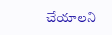చేయాల‌ని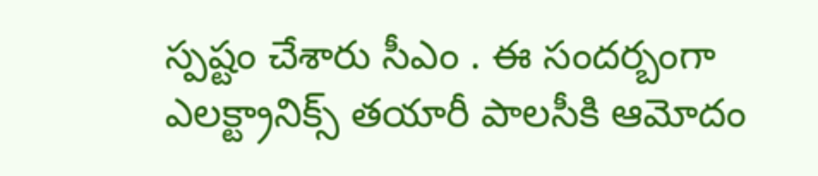స్ప‌ష్టం చేశారు సీఎం . ఈ సంద‌ర్బంగా ఎలక్ట్రానిక్స్ తయారీ పాలసీకి ఆమోదం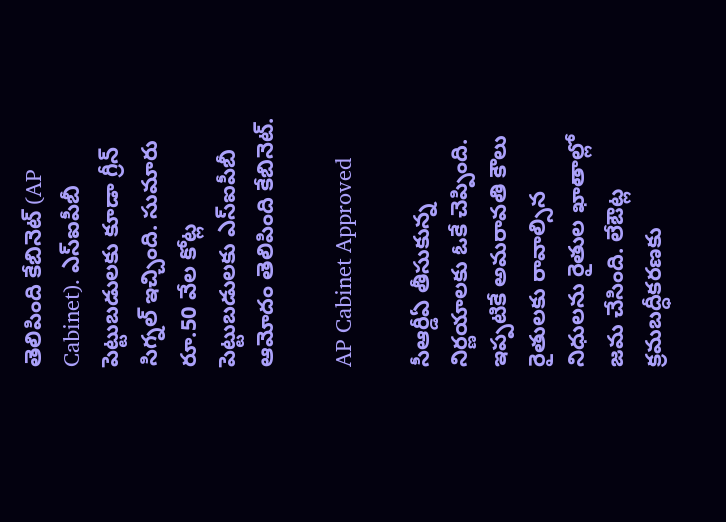తెలిపింది కేబినెట్ (AP Cabinet). ఎస్ఐపీబీ పెట్టుబడులకు కూడా గ్రీన్ సిగ్న‌ల్ ఇచ్చింది. సుమారు రూ.50 వేల కోట్ల పెట్టుబడులకు ఎస్ఐపీబీ ఆమోదం తెలిపింది కేబినెట్.

AP Cabinet Approved

సీఆర్డీఏ తీసుకున్న‌ నిర్ణయాలకు ఓకే చెప్పింది. ఇప్ప‌టికే అమ‌రావ‌తి కౌలు రైతుల‌కు రావాల్సిన నిధుల‌ను రైతుల ఖాతాల్లో జ‌మ చేసింది. లేఔట్ల క్రమబద్ధీకరణకు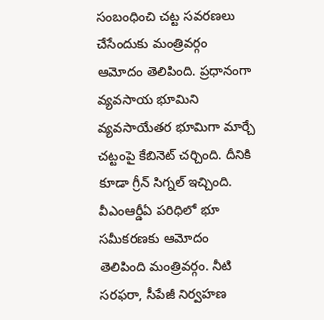సంబంధించి చట్ట సవరణలు చేసేందుకు మంత్రివ‌ర్గం ఆమోదం తెలిపింది. ప్ర‌ధానంగా వ్యవసాయ భూమిని వ్యవసాయేతర భూమిగా మార్చే చట్టంపై కేబినెట్ చర్చింది. దీనికి కూడా గ్రీన్ సిగ్న‌ల్ ఇచ్చింది. వీఎంఆర్డీఏ పరిధిలో భూ సమీకరణకు ఆమోదం తెలిపింది మంత్రివర్గం. నీటి సరఫరా, సీపేజీ నిర్వహణ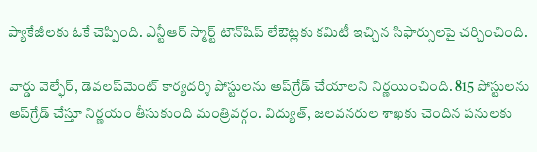ప్యాకేజీలకు ఓకే చెప్పింది. ఎన్టీఆర్ స్మార్ట్ టౌన్‌షిప్ లేఔట్లకు కమిటీ ఇచ్చిన సిఫార్సులపై చర్చించింది.

వార్డు వెల్ఫేర్, డెవలప్‌మెంట్ కార్యదర్శి పోస్టులను అప్‌గ్రేడ్ చేయాల‌ని నిర్ణ‌యించింది. 815 పోస్టులను అప్‌గ్రేడ్ చేస్తూ నిర్ణయం తీసుకుంది మంత్రివ‌ర్గం. విద్యుత్, జలవనరుల శాఖకు చెందిన పనులకు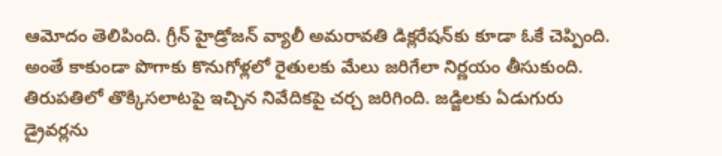ఆమోదం తెలిపింది. గ్రీన్ హైడ్రోజన్ వ్యాలీ అమరావతి డిక్లరేషన్‌కు కూడా ఓకే చెప్పింది. అంతే కాకుండా పొగాకు కొనుగోళ్లలో రైతులకు మేలు జరిగేలా నిర్ణయం తీసుకుంది. తిరుపతిలో తొక్కిసలాటపై ఇచ్చిన నివేదికపై చ‌ర్చ జ‌రిగింది. జడ్జిలకు ఏడుగురు డ్రైవర్లను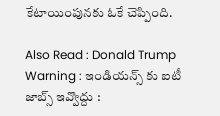కేటాయింపున‌కు ఓకే చెప్పింది.

Also Read : Donald Trump Warning : ఇండియ‌న్స్ కు ఐటీ జాబ్స్ ఇవ్వొద్దు :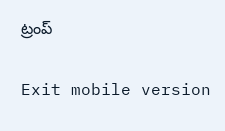ట్రంప్

Exit mobile version